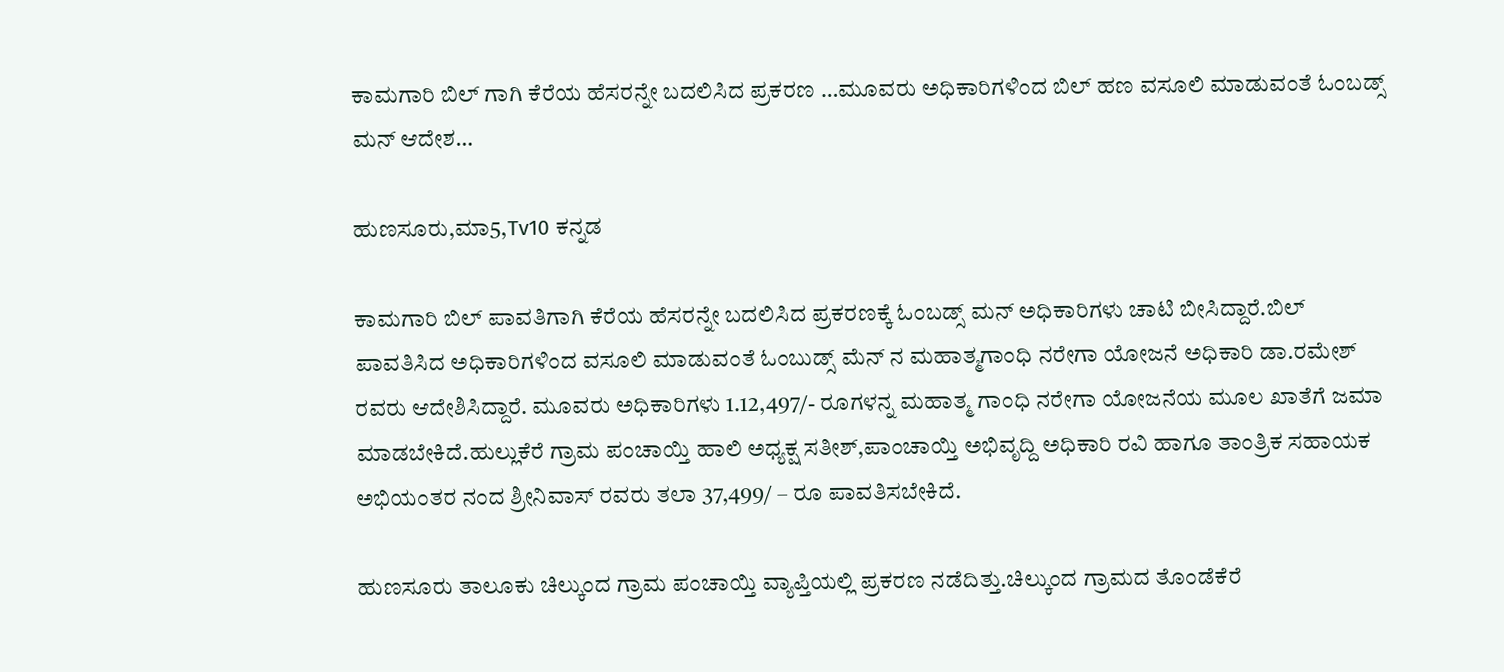ಕಾಮಗಾರಿ ಬಿಲ್ ಗಾಗಿ ಕೆರೆಯ ಹೆಸರನ್ನೇ ಬದಲಿಸಿದ ಪ್ರಕರಣ …ಮೂವರು ಅಧಿಕಾರಿಗಳಿಂದ ಬಿಲ್ ಹಣ ವಸೂಲಿ ಮಾಡುವಂತೆ ಓಂಬಡ್ಸ್ ಮನ್ ಆದೇಶ…

ಹುಣಸೂರು,ಮಾ5,Tv10 ಕನ್ನಡ

ಕಾಮಗಾರಿ ಬಿಲ್ ಪಾವತಿಗಾಗಿ ಕೆರೆಯ ಹೆಸರನ್ನೇ ಬದಲಿಸಿದ ಪ್ರಕರಣಕ್ಕೆ ಓಂಬಡ್ಸ್ ಮನ್ ಅಧಿಕಾರಿಗಳು ಚಾಟಿ ಬೀಸಿದ್ದಾರೆ.ಬಿಲ್ ಪಾವತಿಸಿದ ಅಧಿಕಾರಿಗಳಿಂದ ವಸೂಲಿ ಮಾಡುವಂತೆ ಓಂಬುಡ್ಸ್ ಮೆನ್ ನ ಮಹಾತ್ಮಗಾಂಧಿ ನರೇಗಾ ಯೋಜನೆ ಅಧಿಕಾರಿ ಡಾ.ರಮೇಶ್ ರವರು ಆದೇಶಿಸಿದ್ದಾರೆ. ಮೂವರು ಅಧಿಕಾರಿಗಳು 1.12,497/- ರೂಗಳನ್ನ ಮಹಾತ್ಮ ಗಾಂಧಿ ನರೇಗಾ ಯೋಜನೆಯ ಮೂಲ ಖಾತೆಗೆ ಜಮಾ ಮಾಡಬೇಕಿದೆ.ಹುಲ್ಲುಕೆರೆ ಗ್ರಾಮ ಪಂಚಾಯ್ತಿ ಹಾಲಿ ಅಧ್ಯಕ್ಷ ಸತೀಶ್,ಪಾಂಚಾಯ್ತಿ ಅಭಿವೃದ್ದಿ ಅಧಿಕಾರಿ ರವಿ ಹಾಗೂ ತಾಂತ್ರಿಕ ಸಹಾಯಕ ಅಭಿಯಂತರ ನಂದ ಶ್ರೀನಿವಾಸ್ ರವರು ತಲಾ 37,499/ – ರೂ ಪಾವತಿಸಬೇಕಿದೆ.

ಹುಣಸೂರು ತಾಲೂಕು ಚಿಲ್ಕುಂದ ಗ್ರಾಮ ಪಂಚಾಯ್ತಿ ವ್ಯಾಪ್ತಿಯಲ್ಲಿ ಪ್ರಕರಣ ನಡೆದಿತ್ತು.ಚಿಲ್ಕುಂದ ಗ್ರಾಮದ ತೊಂಡೆಕೆರೆ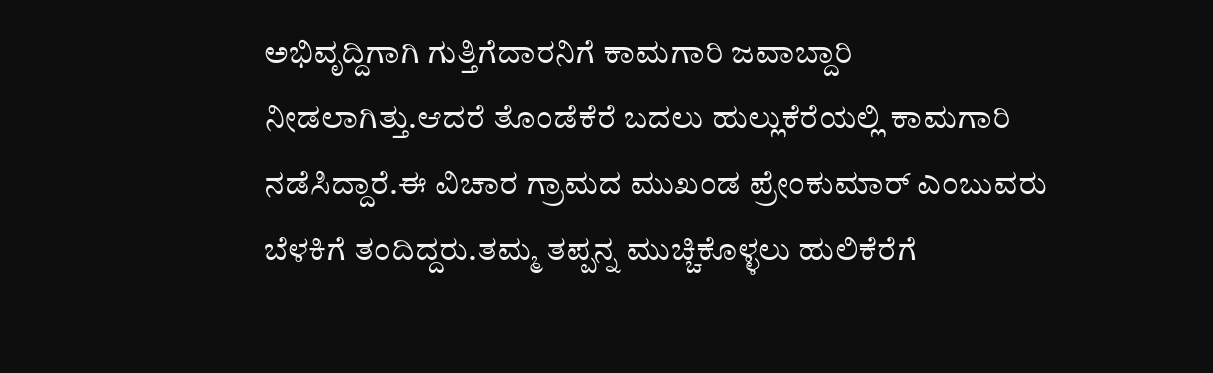ಅಭಿವೃದ್ದಿಗಾಗಿ ಗುತ್ತಿಗೆದಾರನಿಗೆ ಕಾಮಗಾರಿ ಜವಾಬ್ದಾರಿ ನೀಡಲಾಗಿತ್ತು.ಆದರೆ ತೊಂಡೆಕೆರೆ ಬದಲು ಹುಲ್ಲುಕೆರೆಯಲ್ಲಿ ಕಾಮಗಾರಿ ನಡೆಸಿದ್ದಾರೆ.ಈ ವಿಚಾರ ಗ್ರಾಮದ ಮುಖಂಡ ಪ್ರೇಂಕುಮಾರ್ ಎಂಬುವರು ಬೆಳಕಿಗೆ ತಂದಿದ್ದರು.ತಮ್ಮ ತಪ್ಪನ್ನ ಮುಚ್ಚಿಕೊಳ್ಳಲು ಹುಲಿಕೆರೆಗೆ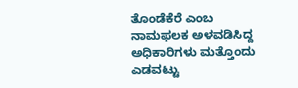ತೊಂಡೆಕೆರೆ ಎಂಬ ನಾಮಫಲಕ ಅಳವಡಿಸಿದ್ದ ಅಧಿಕಾರಿಗಳು ಮತ್ತೊಂದು ಎಡವಟ್ಟು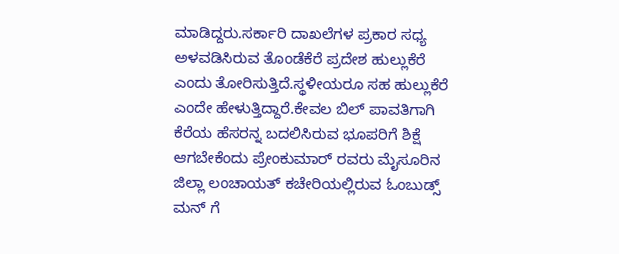ಮಾಡಿದ್ದರು.ಸರ್ಕಾರಿ ದಾಖಲೆಗಳ ಪ್ರಕಾರ ಸಧ್ಯ ಅಳವಡಿಸಿರುವ ತೊಂಡೆಕೆರೆ ಪ್ರದೇಶ ಹುಲ್ಲುಕೆರೆ ಎಂದು ತೋರಿಸುತ್ತಿದೆ.ಸ್ಥಳೀಯರೂ ಸಹ ಹುಲ್ಲುಕೆರೆ ಎಂದೇ ಹೇಳುತ್ತಿದ್ದಾರೆ.ಕೇವಲ ಬಿಲ್ ಪಾವತಿಗಾಗಿ ಕೆರೆಯ ಹೆಸರನ್ನ ಬದಲಿಸಿರುವ ಭೂಪರಿಗೆ ಶಿಕ್ಷೆ ಆಗಬೇಕೆಂದು ಪ್ರೇಂಕುಮಾರ್ ರವರು ಮೈಸೂರಿನ ಜಿಲ್ಲಾ ಲಂಚಾಯತ್ ಕಚೇರಿಯಲ್ಲಿರುವ ಓಂಬುಡ್ಸ್ ಮನ್ ಗೆ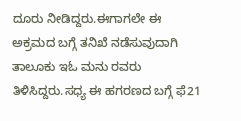ದೂರು ನೀಡಿದ್ದರು.ಈಗಾಗಲೇ ಈ ಅಕ್ರಮದ ಬಗ್ಗೆ ತನಿಖೆ ನಡೆಸುವುದಾಗಿ ತಾಲೂಕು ಇಓ ಮನು ರವರು ತಿಳಿಸಿದ್ದರು.ಸಧ್ಯ ಈ ಹಗರಣದ ಬಗ್ಗೆ ಫೆ21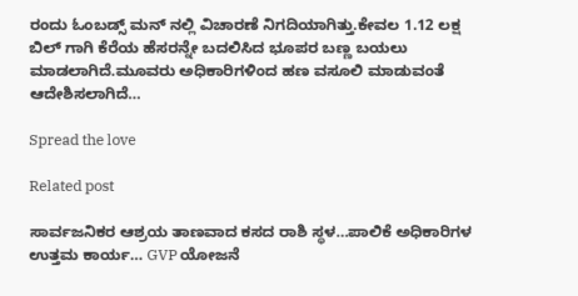ರಂದು ಓಂಬಡ್ಸ್ ಮನ್ ನಲ್ಲಿ ವಿಚಾರಣೆ ನಿಗದಿಯಾಗಿತ್ತು.ಕೇವಲ 1.12 ಲಕ್ಷ ಬಿಲ್ ಗಾಗಿ ಕೆರೆಯ ಹೆಸರನ್ನೇ ಬದಲಿಸಿದ ಭೂಪರ ಬಣ್ಣ ಬಯಲು ಮಾಡಲಾಗಿದೆ.ಮೂವರು ಅಧಿಕಾರಿಗಳಿಂದ ಹಣ ವಸೂಲಿ ಮಾಡುವಂತೆ ಆದೇಶಿಸಲಾಗಿದೆ…

Spread the love

Related post

ಸಾರ್ವಜನಿಕರ ಆಶ್ರಯ ತಾಣವಾದ ಕಸದ ರಾಶಿ ಸ್ಥಳ…ಪಾಲಿಕೆ ಅಧಿಕಾರಿಗಳ ಉತ್ತಮ ಕಾರ್ಯ… GVP ಯೋಜನೆ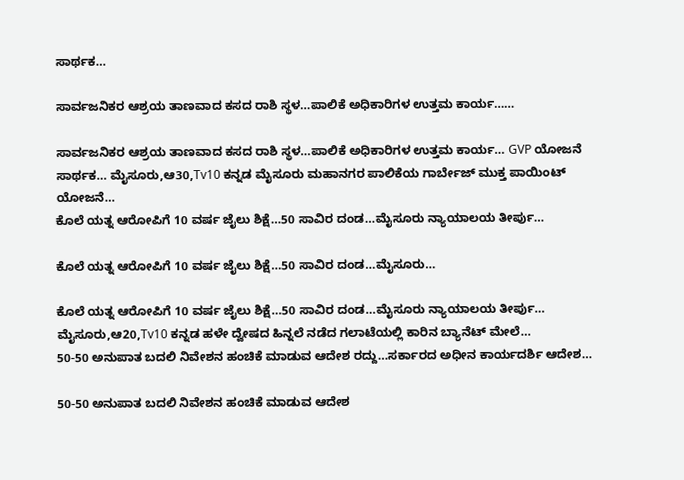ಸಾರ್ಥಕ…

ಸಾರ್ವಜನಿಕರ ಆಶ್ರಯ ತಾಣವಾದ ಕಸದ ರಾಶಿ ಸ್ಥಳ…ಪಾಲಿಕೆ ಅಧಿಕಾರಿಗಳ ಉತ್ತಮ ಕಾರ್ಯ……

ಸಾರ್ವಜನಿಕರ ಆಶ್ರಯ ತಾಣವಾದ ಕಸದ ರಾಶಿ ಸ್ಥಳ…ಪಾಲಿಕೆ ಅಧಿಕಾರಿಗಳ ಉತ್ತಮ ಕಾರ್ಯ… GVP ಯೋಜನೆ ಸಾರ್ಥಕ… ಮೈಸೂರು,ಆ30,Tv10 ಕನ್ನಡ ಮೈಸೂರು ಮಹಾನಗರ ಪಾಲಿಕೆಯ ಗಾರ್ಬೇಜ್ ಮುಕ್ತ ಪಾಯಿಂಟ್ ಯೋಜನೆ…
ಕೊಲೆ ಯತ್ನ ಆರೋಪಿಗೆ 10 ವರ್ಷ ಜೈಲು ಶಿಕ್ಷೆ…50 ಸಾವಿರ ದಂಡ…ಮೈಸೂರು ನ್ಯಾಯಾಲಯ ತೀರ್ಪು…

ಕೊಲೆ ಯತ್ನ ಆರೋಪಿಗೆ 10 ವರ್ಷ ಜೈಲು ಶಿಕ್ಷೆ…50 ಸಾವಿರ ದಂಡ…ಮೈಸೂರು…

ಕೊಲೆ ಯತ್ನ ಆರೋಪಿಗೆ 10 ವರ್ಷ ಜೈಲು ಶಿಕ್ಷೆ…50 ಸಾವಿರ ದಂಡ…ಮೈಸೂರು ನ್ಯಾಯಾಲಯ ತೀರ್ಪು… ಮೈಸೂರು,ಆ20,Tv10 ಕನ್ನಡ ಹಳೇ ದ್ವೇಷದ ಹಿನ್ನಲೆ ನಡೆದ ಗಲಾಟೆಯಲ್ಲಿ ಕಾರಿನ ಬ್ಯಾನೆಟ್ ಮೇಲೆ…
50-50 ಅನುಪಾತ ಬದಲಿ ನಿವೇಶನ ಹಂಚಿಕೆ ಮಾಡುವ ಆದೇಶ ರದ್ದು…ಸರ್ಕಾರದ ಅಧೀನ ಕಾರ್ಯದರ್ಶಿ ಆದೇಶ…

50-50 ಅನುಪಾತ ಬದಲಿ ನಿವೇಶನ ಹಂಚಿಕೆ ಮಾಡುವ ಆದೇಶ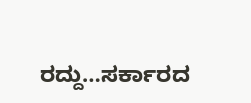ರದ್ದು…ಸರ್ಕಾರದ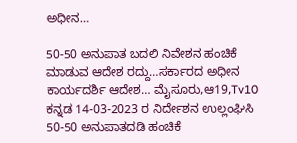ಅಧೀನ…

50-50 ಅನುಪಾತ ಬದಲಿ ನಿವೇಶನ ಹಂಚಿಕೆ ಮಾಡುವ ಆದೇಶ ರದ್ದು…ಸರ್ಕಾರದ ಅಧೀನ ಕಾರ್ಯದರ್ಶಿ ಆದೇಶ… ಮೈಸೂರು,ಆ19,Tv10 ಕನ್ನಡ 14-03-2023 ರ ನಿರ್ದೇಶನ ಉಲ್ಲಂಘಿಸಿ 50-50 ಅನುಪಾತದಡಿ ಹಂಚಿಕೆ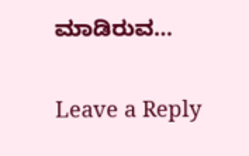ಮಾಡಿರುವ…

Leave a Reply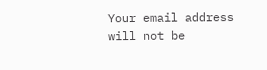Your email address will not be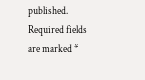published. Required fields are marked *